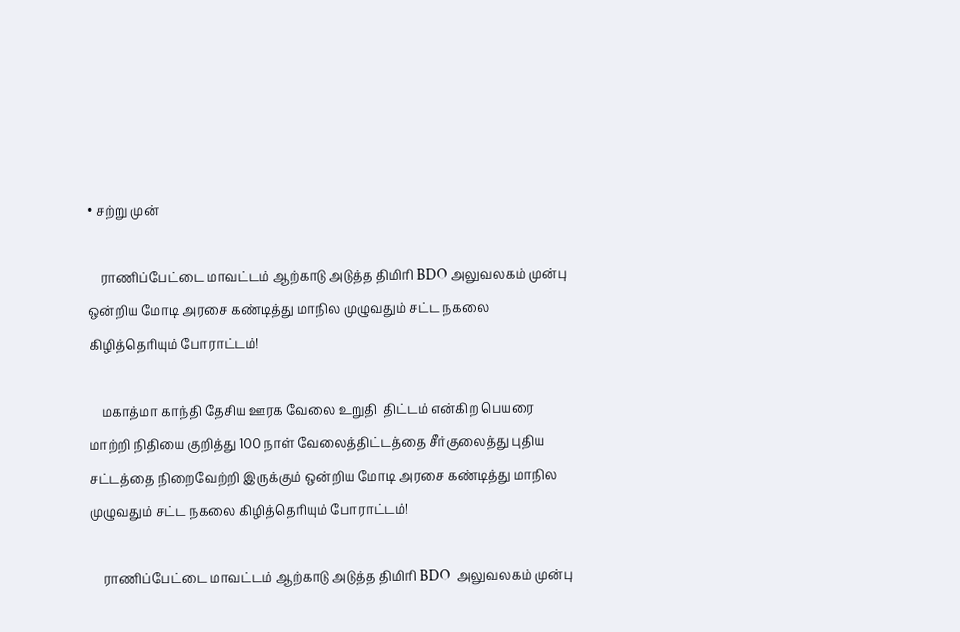• சற்று முன்

    ராணிப்பேட்டை மாவட்டம் ஆற்காடு அடுத்த திமிரி BDO அலுவலகம் முன்பு ஒன்றிய மோடி அரசை கண்டித்து மாநில முழுவதும் சட்ட நகலை கிழித்தெரியும் போராட்டம்!

    மகாத்மா காந்தி தேசிய ஊரக வேலை உறுதி  திட்டம் என்கிற பெயரை மாற்றி நிதியை குறித்து 100 நாள் வேலைத்திட்டத்தை சீர்குலைத்து புதிய சட்டத்தை நிறைவேற்றி இருக்கும் ஒன்றிய மோடி அரசை கண்டித்து மாநில முழுவதும் சட்ட நகலை கிழித்தெரியும் போராட்டம்!

    ராணிப்பேட்டை மாவட்டம் ஆற்காடு அடுத்த திமிரி BDO  அலுவலகம் முன்பு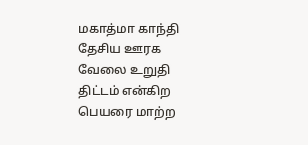மகாத்மா காந்தி தேசிய ஊரக வேலை உறுதி திட்டம் என்கிற பெயரை மாற்ற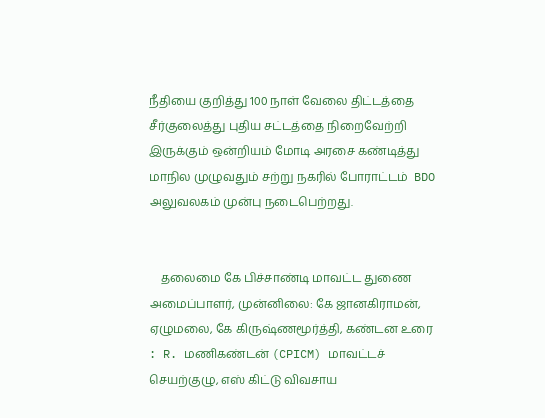நீதியை குறித்து 100 நாள் வேலை திட்டத்தை சீர்குலைத்து புதிய சட்டத்தை நிறைவேற்றி இருக்கும் ஒன்றியம் மோடி அரசை கண்டித்து மாநில முழுவதும் சற்று நகரில் போராட்டம்  BDO அலுவலகம் முன்பு நடைபெற்றது.


    தலைமை கே பிச்சாண்டி மாவட்ட துணை அமைப்பாளர், முன்னிலை: கே ஜானகிராமன்,  ஏழுமலை, கே கிருஷ்ணமூர்த்தி, கண்டன உரை : R. மணிகண்டன் (CPICM) மாவட்டச் செயற்குழு, எஸ் கிட்டு விவசாய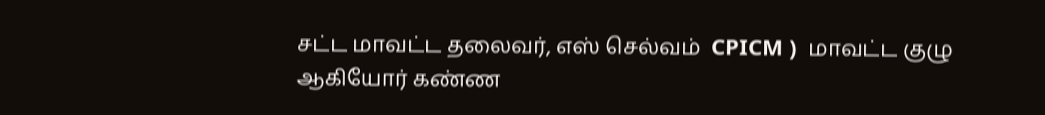சட்ட மாவட்ட தலைவர், எஸ் செல்வம்  CPICM )  மாவட்ட குழு ஆகியோர் கண்ண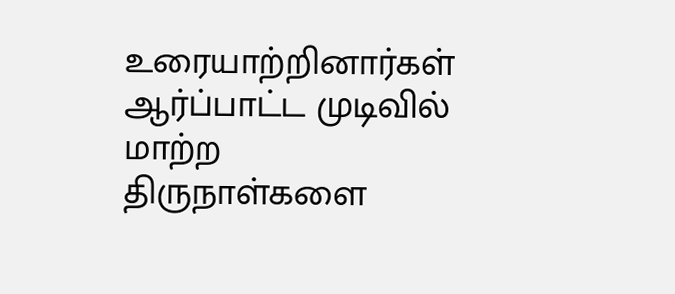உரையாற்றினார்கள் ஆர்ப்பாட்ட முடிவில் மாற்ற திருநாள்களை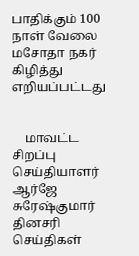பாதிக்கும் 100 நாள் வேலை மசோதா நகர் கிழித்து எறியப்பட்டது


    மாவட்ட சிறப்பு செய்தியாளர் ஆர்ஜே சுரேஷ்குமார் தினசரி செய்திகள்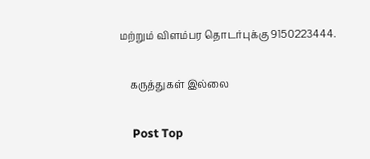மற்றும் விளம்பர தொடர்புக்கு 9150223444.

    கருத்துகள் இல்லை

    Post Top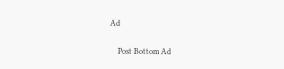Ad

    Post Bottom Ad